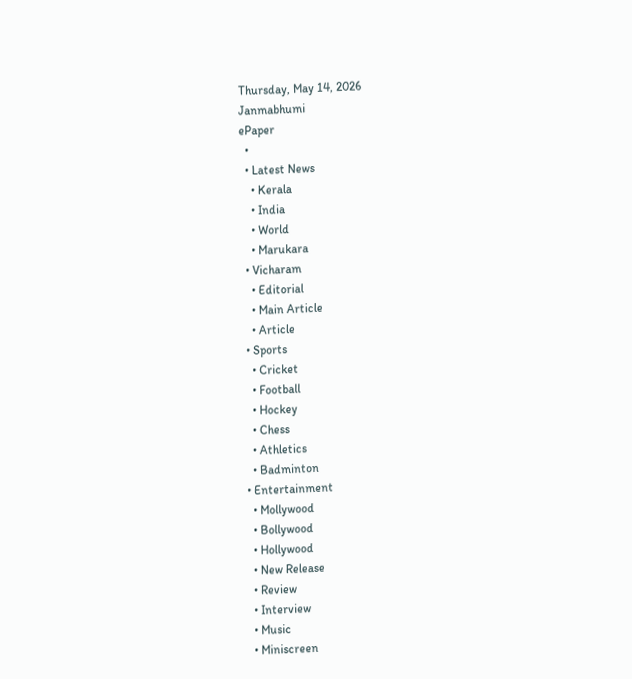Thursday, May 14, 2026
Janmabhumi
ePaper
  •
  • Latest News
    • Kerala
    • India
    • World
    • Marukara
  • Vicharam
    • Editorial
    • Main Article
    • Article
  • Sports
    • Cricket
    • Football
    • Hockey
    • Chess
    • Athletics
    • Badminton
  • Entertainment
    • Mollywood
    • Bollywood
    • Hollywood
    • New Release
    • Review
    • Interview
    • Music
    • Miniscreen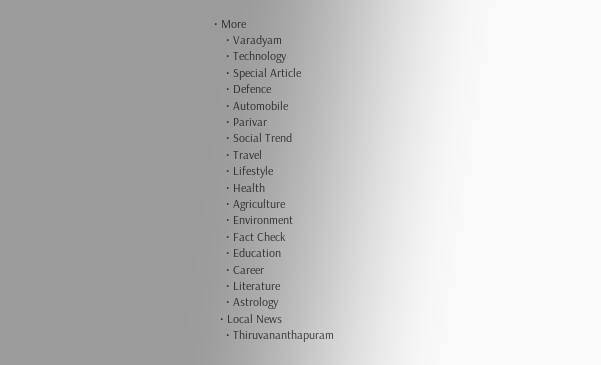• More
    • Varadyam
    • Technology
    • Special Article
    • Defence
    • Automobile
    • Parivar
    • Social Trend
    • Travel
    • Lifestyle
    • Health
    • Agriculture
    • Environment
    • Fact Check
    • Education
    • Career
    • Literature
    • Astrology
  • Local News
    • Thiruvananthapuram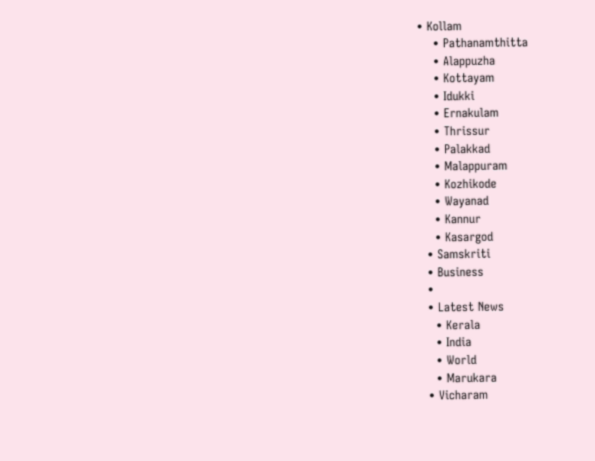• Kollam
    • Pathanamthitta
    • Alappuzha
    • Kottayam
    • Idukki
    • Ernakulam
    • Thrissur
    • Palakkad
    • Malappuram
    • Kozhikode
    • Wayanad
    • Kannur
    • Kasargod
  • Samskriti
  • Business
  •
  • Latest News
    • Kerala
    • India
    • World
    • Marukara
  • Vicharam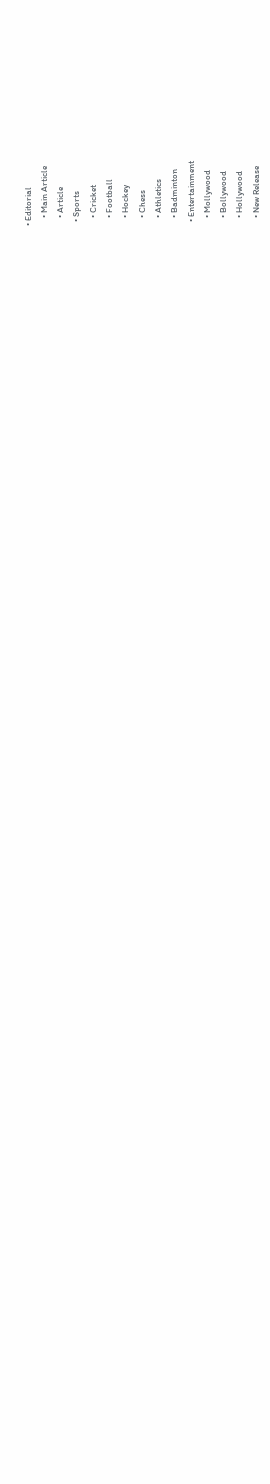• Editorial
    • Main Article
    • Article
  • Sports
    • Cricket
    • Football
    • Hockey
    • Chess
    • Athletics
    • Badminton
  • Entertainment
    • Mollywood
    • Bollywood
    • Hollywood
    • New Release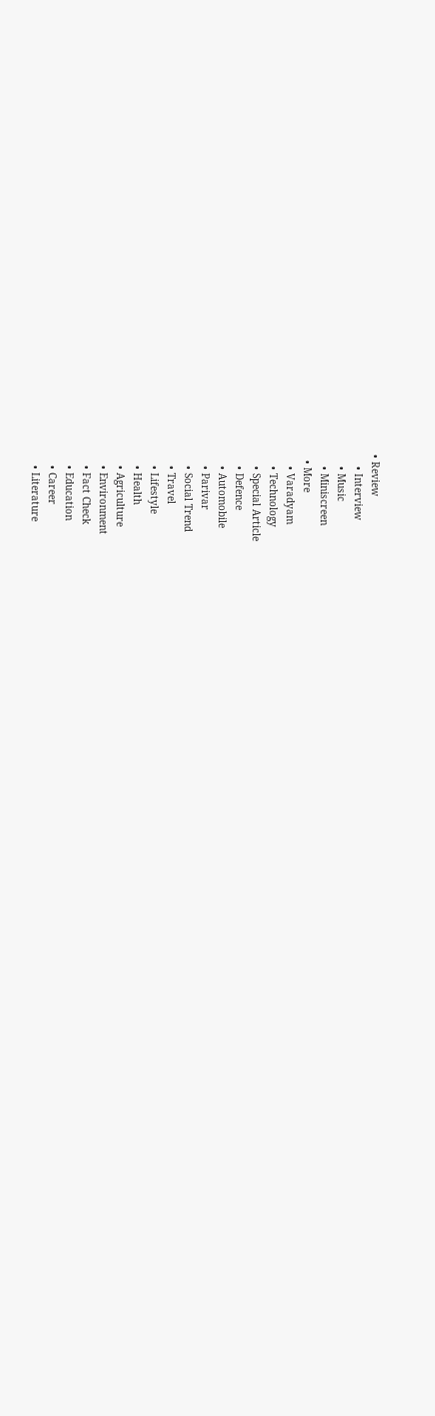• Review
    • Interview
    • Music
    • Miniscreen
  • More
    • Varadyam
    • Technology
    • Special Article
    • Defence
    • Automobile
    • Parivar
    • Social Trend
    • Travel
    • Lifestyle
    • Health
    • Agriculture
    • Environment
    • Fact Check
    • Education
    • Career
    • Literature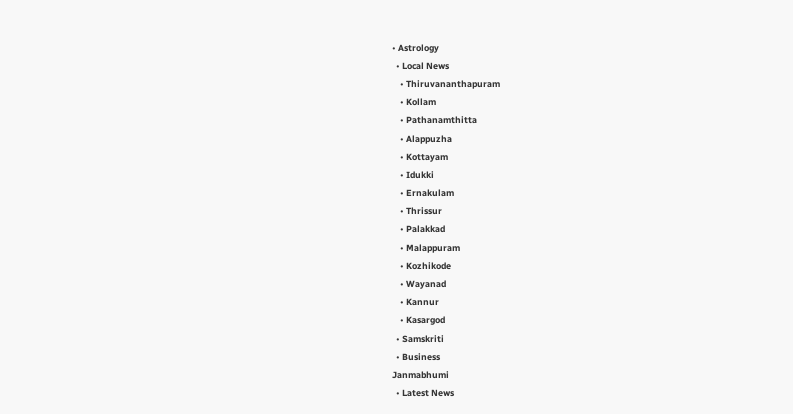• Astrology
  • Local News
    • Thiruvananthapuram
    • Kollam
    • Pathanamthitta
    • Alappuzha
    • Kottayam
    • Idukki
    • Ernakulam
    • Thrissur
    • Palakkad
    • Malappuram
    • Kozhikode
    • Wayanad
    • Kannur
    • Kasargod
  • Samskriti
  • Business
Janmabhumi
  • Latest News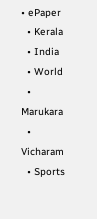• ePaper
  • Kerala
  • India
  • World
  • Marukara
  • Vicharam
  • Sports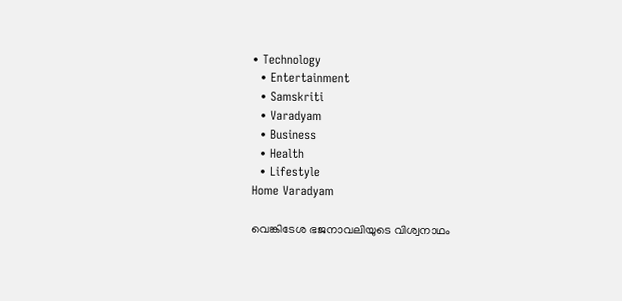• Technology
  • Entertainment
  • Samskriti
  • Varadyam
  • Business
  • Health
  • Lifestyle
Home Varadyam

വെങ്കിടേശ ഭജനാവലിയുടെ വിശ്വനാഥം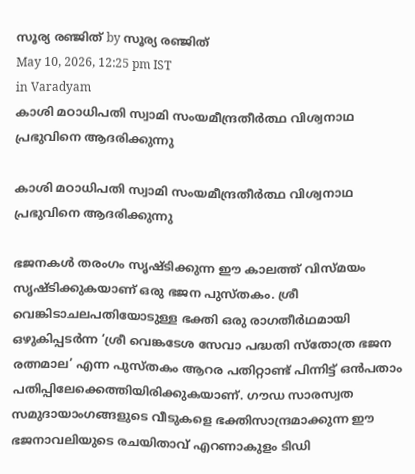സൂര്യ രഞ്ജിത് by സൂര്യ രഞ്ജിത്
May 10, 2026, 12:25 pm IST
in Varadyam
കാശി മഠാധിപതി സ്വാമി സംയമീന്ദ്രതീര്‍ത്ഥ വിശ്വനാഥ പ്രഭുവിനെ ആദരിക്കുന്നു

കാശി മഠാധിപതി സ്വാമി സംയമീന്ദ്രതീര്‍ത്ഥ വിശ്വനാഥ പ്രഭുവിനെ ആദരിക്കുന്നു

ഭജനകള്‍ തരംഗം സൃഷ്ടിക്കുന്ന ഈ കാലത്ത് വിസ്മയം സൃഷ്ടിക്കുകയാണ് ഒരു ഭജന പുസ്തകം. ശ്രീ വെങ്കിടാചലപതിയോടുള്ള ഭക്തി ഒരു രാഗതീര്‍ഥമായി ഒഴുകിപ്പടര്‍ന്ന ‘ശ്രീ വെങ്കടേശ സേവാ പദ്ധതി സ്തോത്ര ഭജന രത്നമാല’ എന്ന പുസ്തകം ആറര പതിറ്റാണ്ട് പിന്നിട്ട് ഒന്‍പതാം പതിപ്പിലേക്കെത്തിയിരിക്കുകയാണ്. ഗൗഡ സാരസ്വത സമുദായാംഗങ്ങളുടെ വീടുകളെ ഭക്തിസാന്ദ്രമാക്കുന്ന ഈ ഭജനാവലിയുടെ രചയിതാവ് എറണാകുളം ടിഡി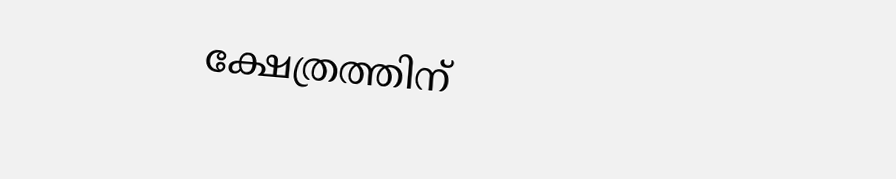ക്ഷേത്രത്തിന്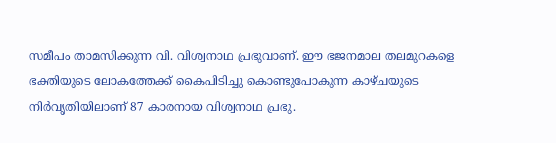സമീപം താമസിക്കുന്ന വി. വിശ്വനാഥ പ്രഭുവാണ്. ഈ ഭജനമാല തലമുറകളെ ഭക്തിയുടെ ലോകത്തേക്ക് കൈപിടിച്ചു കൊണ്ടുപോകുന്ന കാഴ്ചയുടെ നിര്‍വൃതിയിലാണ് 87 കാരനായ വിശ്വനാഥ പ്രഭു.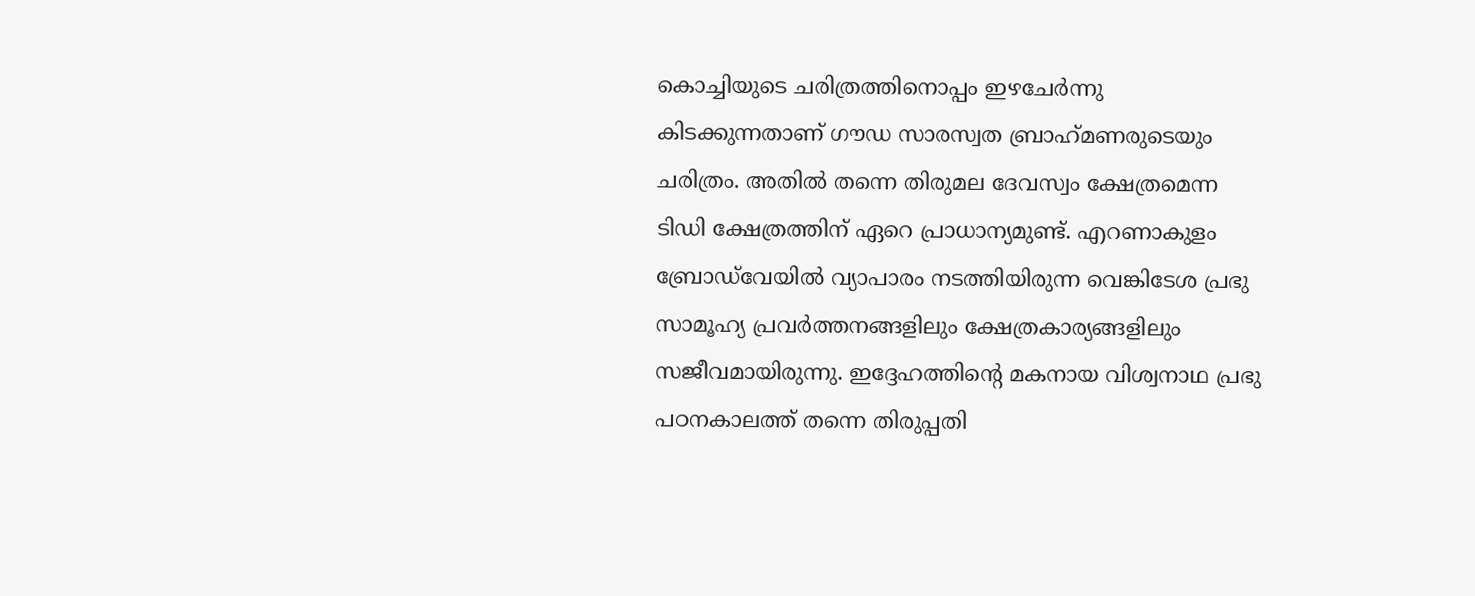കൊച്ചിയുടെ ചരിത്രത്തിനൊപ്പം ഇഴചേര്‍ന്നു കിടക്കുന്നതാണ് ഗൗഡ സാരസ്വത ബ്രാഹ്‌മണരുടെയും ചരിത്രം. അതില്‍ തന്നെ തിരുമല ദേവസ്വം ക്ഷേത്രമെന്ന ടിഡി ക്ഷേത്രത്തിന് ഏറെ പ്രാധാന്യമുണ്ട്. എറണാകുളം ബ്രോഡ്‌വേയില്‍ വ്യാപാരം നടത്തിയിരുന്ന വെങ്കിടേശ പ്രഭു സാമൂഹ്യ പ്രവര്‍ത്തനങ്ങളിലും ക്ഷേത്രകാര്യങ്ങളിലും സജീവമായിരുന്നു. ഇദ്ദേഹത്തിന്റെ മകനായ വിശ്വനാഥ പ്രഭു പഠനകാലത്ത് തന്നെ തിരുപ്പതി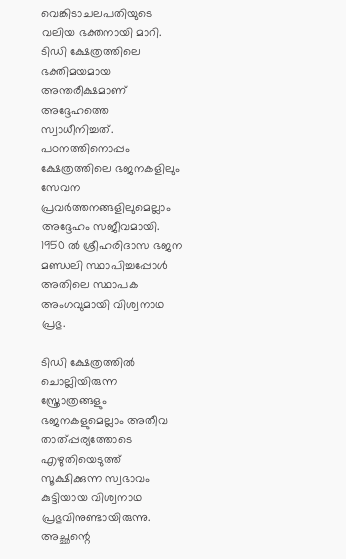വെങ്കിടാചലപതിയുടെ വലിയ ഭക്തനായി മാറി. ടിഡി ക്ഷേത്രത്തിലെ ഭക്തിമയമായ അന്തരീക്ഷമാണ് അദ്ദേഹത്തെ സ്വാധീനിച്ചത്. പഠനത്തിനൊപ്പം ക്ഷേത്രത്തിലെ ഭജനകളിലും സേവന പ്രവര്‍ത്തനങ്ങളിലുമെല്ലാം അദ്ദേഹം സജീവമായി. 1950 ല്‍ ശ്രീഹരിദാസ ഭജന മണ്ഡലി സ്ഥാപിച്ചപ്പോള്‍ അതിലെ സ്ഥാപക അംഗവുമായി വിശ്വനാഥ പ്രഭു.

ടിഡി ക്ഷേത്രത്തില്‍ ചൊല്ലിയിരുന്ന സ്ത്രോത്രങ്ങളും ഭജനകളുമെല്ലാം അതീവ താത്പ്പര്യത്തോടെ എഴുതിയെടുത്ത് സൂക്ഷിക്കുന്ന സ്വഭാവം കുട്ടിയായ വിശ്വനാഥ പ്രഭുവിനുണ്ടായിരുന്നു. അച്ഛന്റെ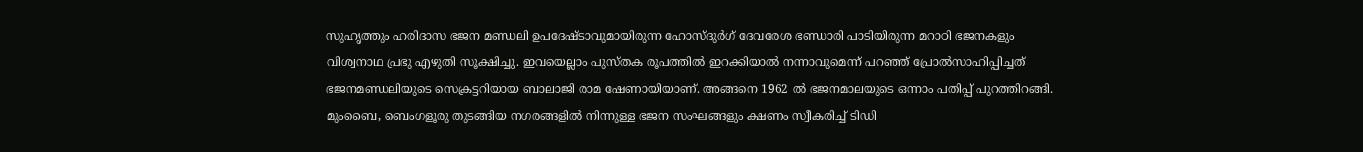സുഹൃത്തും ഹരിദാസ ഭജന മണ്ഡലി ഉപദേഷ്ടാവുമായിരുന്ന ഹോസ്ദുര്‍ഗ് ദേവരേശ ഭണ്ഡാരി പാടിയിരുന്ന മറാഠി ഭജനകളും വിശ്വനാഥ പ്രഭു എഴുതി സൂക്ഷിച്ചു. ഇവയെല്ലാം പുസ്തക രൂപത്തില്‍ ഇറക്കിയാല്‍ നന്നാവുമെന്ന് പറഞ്ഞ് പ്രോല്‍സാഹിപ്പിച്ചത് ഭജനമണ്ഡലിയുടെ സെക്രട്ടറിയായ ബാലാജി രാമ ഷേണായിയാണ്. അങ്ങനെ 1962 ല്‍ ഭജനമാലയുടെ ഒന്നാം പതിപ്പ് പുറത്തിറങ്ങി. മുംബൈ, ബെംഗളൂരു തുടങ്ങിയ നഗരങ്ങളില്‍ നിന്നുള്ള ഭജന സംഘങ്ങളും ക്ഷണം സ്വീകരിച്ച് ടിഡി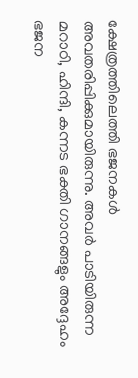ക്ഷേത്രത്തിലെത്തി ഭജനകള്‍ അവതരിപ്പിക്കുമായിരുന്നു. അവര്‍ പാടിയിരുന്ന മറാഠി, ഹിന്ദി, കന്നട ഭക്തി ഗാനങ്ങളും അദ്ദേഹം ഭജന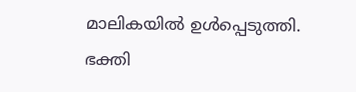മാലികയില്‍ ഉള്‍പ്പെടുത്തി. ഭക്തി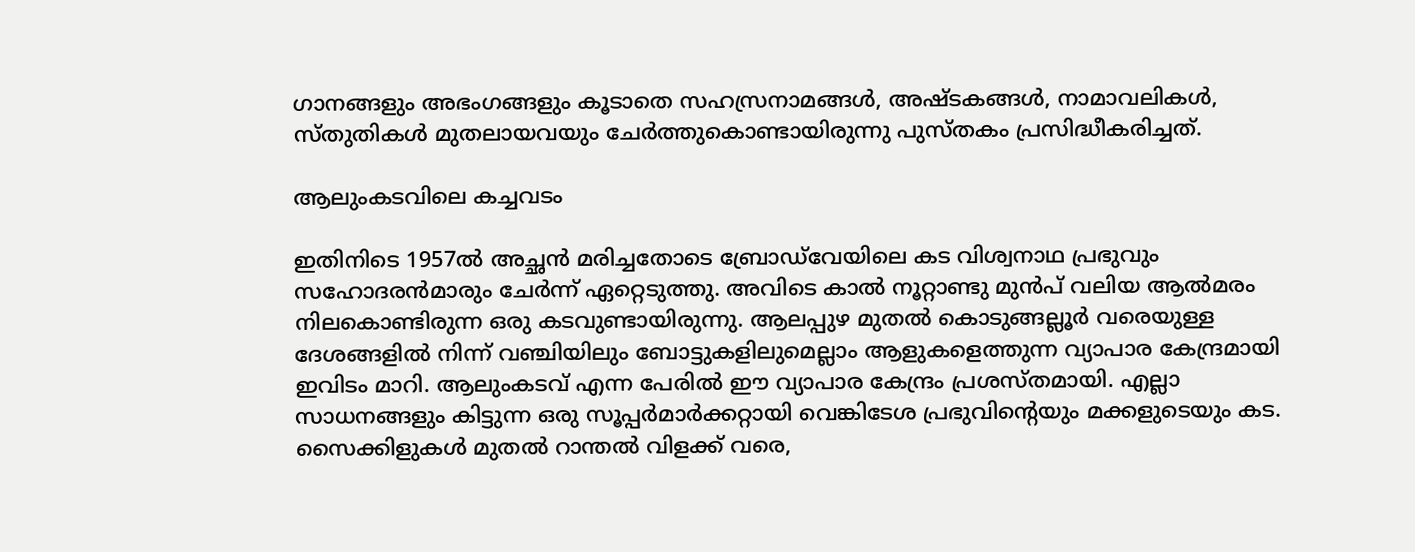ഗാനങ്ങളും അഭംഗങ്ങളും കൂടാതെ സഹസ്രനാമങ്ങള്‍, അഷ്ടകങ്ങള്‍, നാമാവലികള്‍, സ്തുതികള്‍ മുതലായവയും ചേര്‍ത്തുകൊണ്ടായിരുന്നു പുസ്തകം പ്രസിദ്ധീകരിച്ചത്.

ആലുംകടവിലെ കച്ചവടം

ഇതിനിടെ 1957ല്‍ അച്ഛന്‍ മരിച്ചതോടെ ബ്രോഡ്‌വേയിലെ കട വിശ്വനാഥ പ്രഭുവും സഹോദരന്‍മാരും ചേര്‍ന്ന് ഏറ്റെടുത്തു. അവിടെ കാല്‍ നൂറ്റാണ്ടു മുന്‍പ് വലിയ ആല്‍മരം നിലകൊണ്ടിരുന്ന ഒരു കടവുണ്ടായിരുന്നു. ആലപ്പുഴ മുതല്‍ കൊടുങ്ങല്ലൂര്‍ വരെയുള്ള ദേശങ്ങളില്‍ നിന്ന് വഞ്ചിയിലും ബോട്ടുകളിലുമെല്ലാം ആളുകളെത്തുന്ന വ്യാപാര കേന്ദ്രമായി ഇവിടം മാറി. ആലുംകടവ് എന്ന പേരില്‍ ഈ വ്യാപാര കേന്ദ്രം പ്രശസ്തമായി. എല്ലാ സാധനങ്ങളും കിട്ടുന്ന ഒരു സൂപ്പര്‍മാര്‍ക്കറ്റായി വെങ്കിടേശ പ്രഭുവിന്റെയും മക്കളുടെയും കട. സൈക്കിളുകള്‍ മുതല്‍ റാന്തല്‍ വിളക്ക് വരെ,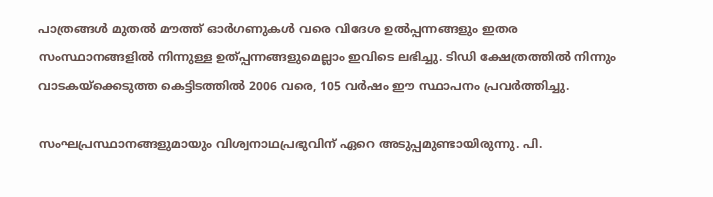പാത്രങ്ങള്‍ മുതല്‍ മൗത്ത് ഓര്‍ഗണുകള്‍ വരെ വിദേശ ഉല്‍പ്പന്നങ്ങളും ഇതര സംസ്ഥാനങ്ങളില്‍ നിന്നുള്ള ഉത്പ്പന്നങ്ങളുമെല്ലാം ഇവിടെ ലഭിച്ചു. ടിഡി ക്ഷേത്രത്തില്‍ നിന്നും വാടകയ്‌ക്കെടുത്ത കെട്ടിടത്തില്‍ 2006 വരെ, 105 വര്‍ഷം ഈ സ്ഥാപനം പ്രവര്‍ത്തിച്ചു.

സംഘപ്രസ്ഥാനങ്ങളുമായും വിശ്വനാഥപ്രഭുവിന് ഏറെ അടുപ്പമുണ്ടായിരുന്നു. പി.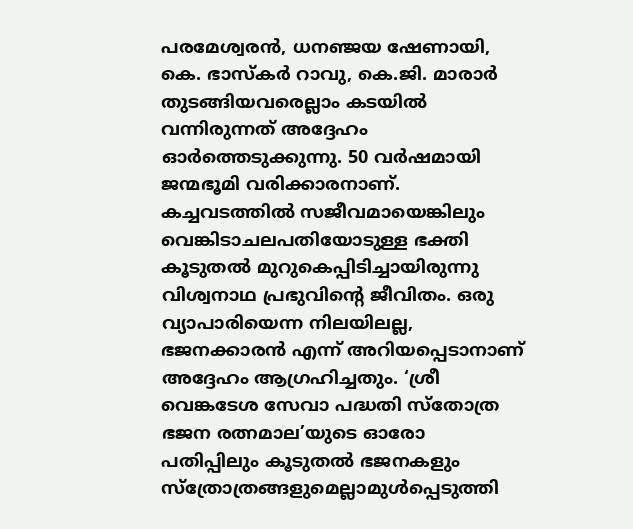പരമേശ്വരന്‍, ധനഞ്ജയ ഷേണായി, കെ. ഭാസ്‌കര്‍ റാവു, കെ.ജി. മാരാര്‍ തുടങ്ങിയവരെല്ലാം കടയില്‍ വന്നിരുന്നത് അദ്ദേഹം ഓര്‍ത്തെടുക്കുന്നു. 50 വര്‍ഷമായി ജന്മഭൂമി വരിക്കാരനാണ്. കച്ചവടത്തില്‍ സജീവമായെങ്കിലും വെങ്കിടാചലപതിയോടുള്ള ഭക്തി കൂടുതല്‍ മുറുകെപ്പിടിച്ചായിരുന്നു വിശ്വനാഥ പ്രഭുവിന്റെ ജീവിതം. ഒരു വ്യാപാരിയെന്ന നിലയിലല്ല, ഭജനക്കാരന്‍ എന്ന് അറിയപ്പെടാനാണ് അദ്ദേഹം ആഗ്രഹിച്ചതും. ‘ശ്രീ വെങ്കടേശ സേവാ പദ്ധതി സ്തോത്ര ഭജന രത്നമാല’യുടെ ഓരോ പതിപ്പിലും കൂടുതല്‍ ഭജനകളും സ്ത്രോത്രങ്ങളുമെല്ലാമുള്‍പ്പെടുത്തി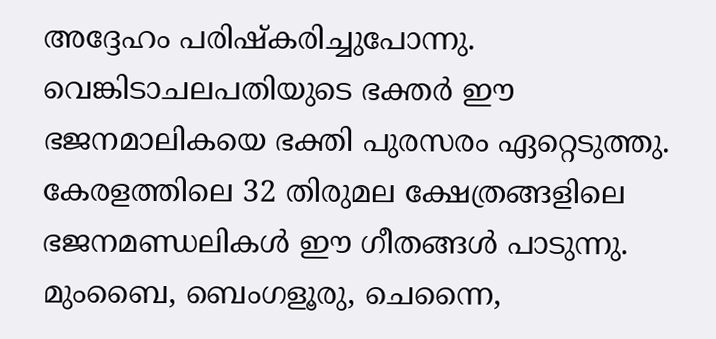അദ്ദേഹം പരിഷ്‌കരിച്ചുപോന്നു. വെങ്കിടാചലപതിയുടെ ഭക്തര്‍ ഈ ഭജനമാലികയെ ഭക്തി പുരസരം ഏറ്റെടുത്തു. കേരളത്തിലെ 32 തിരുമല ക്ഷേത്രങ്ങളിലെ ഭജനമണ്ഡലികള്‍ ഈ ഗീതങ്ങള്‍ പാടുന്നു. മുംബൈ, ബെംഗളൂരു, ചെന്നൈ,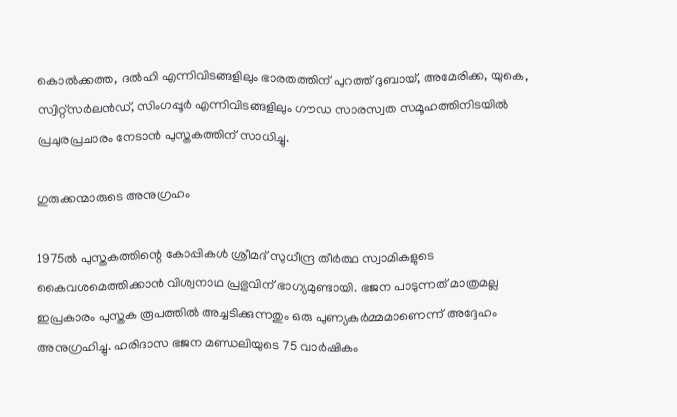കൊല്‍ക്കത്ത, ദല്‍ഹി എന്നിവിടങ്ങളിലും ഭാരതത്തിന് പുറത്ത് ദുബായ്, അമേരിക്ക, യുകെ, സ്വിറ്റ്‌സര്‍ലന്‍ഡ്, സിംഗപ്പൂര്‍ എന്നിവിടങ്ങളിലും ഗൗഡ സാരസ്വത സമൂഹത്തിനിടയില്‍ പ്രചുരപ്രചാരം നേടാന്‍ പുസ്തകത്തിന് സാധിച്ചു.

ഗുരുക്കന്മാരുടെ അനുഗ്രഹം

1975ല്‍ പുസ്തകത്തിന്റെ കോപ്പികള്‍ ശ്രീമദ് സുധീന്ദ്ര തീര്‍ത്ഥ സ്വാമികളുടെ കൈവശമെത്തിക്കാന്‍ വിശ്വനാഥ പ്രഭുവിന് ഭാഗ്യമുണ്ടായി. ഭജന പാടുന്നത് മാത്രമല്ല ഇപ്രകാരം പുസ്തക രൂപത്തില്‍ അച്ചടിക്കുന്നതും ഒരു പുണ്യകര്‍മ്മമാണെന്ന് അദ്ദേഹം അനുഗ്രഹിച്ചു. ഹരിദാസ ഭജന മണ്ഡലിയുടെ 75 വാര്‍ഷികം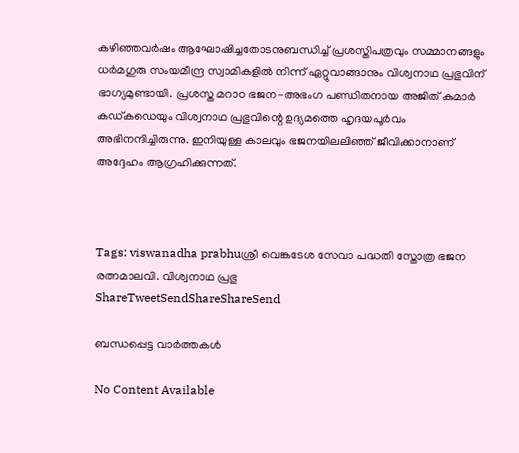കഴിഞ്ഞവര്‍ഷം ആഘോഷിച്ചതോടനുബന്ധിച്ച് പ്രശസ്തിപത്രവും സമ്മാനങ്ങളും ധര്‍മഗുരു സംയമീന്ദ്ര സ്വാമികളില്‍ നിന്ന് ഏറ്റുവാങ്ങാനും വിശ്വനാഥ പ്രഭുവിന് ഭാഗ്യമുണ്ടായി. പ്രശസ്ത മറാഠ ഭജന-അഭംഗ പണ്ഡിതനായ അജിത് കുമാര്‍ കഡ്കഡെയും വിശ്വനാഥ പ്രഭുവിന്റെ ഉദ്യമത്തെ ഹൃദയപൂര്‍വം അഭിനന്ദിച്ചിരുന്നു. ഇനിയുള്ള കാലവും ഭജനയിലലിഞ്ഞ് ജീവിക്കാനാണ് അദ്ദേഹം ആഗ്രഹിക്കുന്നത്.



Tags: viswanadha prabhuശ്രീ വെങ്കടേശ സേവാ പദ്ധതി സ്തോത്ര ഭജന രത്നമാലവി. വിശ്വനാഥ പ്രഭു
ShareTweetSendShareShareSend

ബന്ധപ്പെട്ട വാര്‍ത്തകള്‍

No Content Available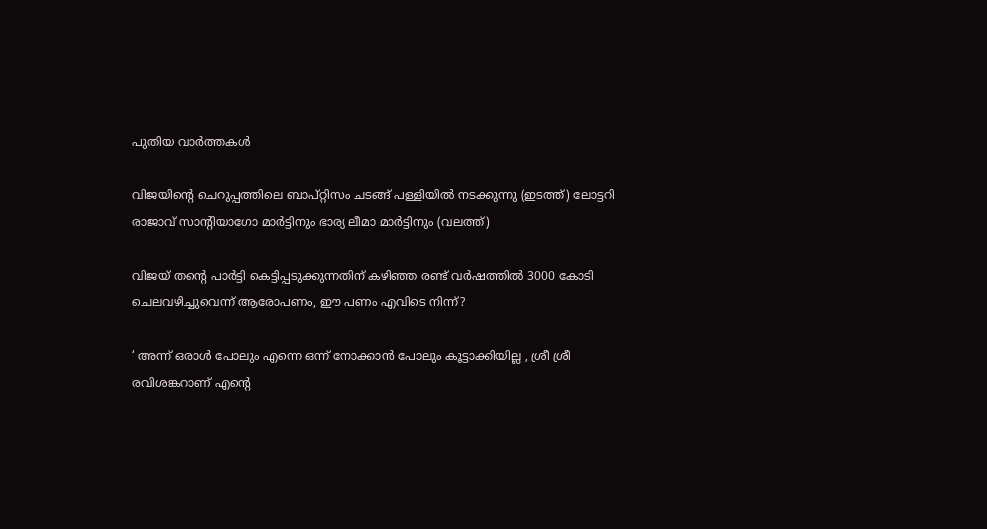പുതിയ വാര്‍ത്തകള്‍

വിജയിന്‍റെ ചെറുപ്പത്തിലെ ബാപ്റ്റിസം ചടങ്ങ് പള്ളിയില്‍ നടക്കുന്നു (ഇടത്ത്) ലോട്ടറി രാജാവ് സാന്‍റിയാഗോ മാര്‍ട്ടിനും ഭാര്യ ലീമാ മാര്‍ട്ടിനും (വലത്ത്)

വിജയ് തന്റെ പാര്‍ട്ടി കെട്ടിപ്പടുക്കുന്നതിന് കഴിഞ്ഞ രണ്ട് വര്‍ഷത്തില്‍ 3000 കോടി ചെലവഴിച്ചുവെന്ന് ആരോപണം, ഈ പണം എവിടെ നിന്ന്?

‘ അന്ന് ഒരാൾ പോലും എന്നെ ഒന്ന് നോക്കാൻ പോലും കൂട്ടാക്കിയില്ല , ശ്രീ ശ്രീ രവിശങ്കറാണ് എന്റെ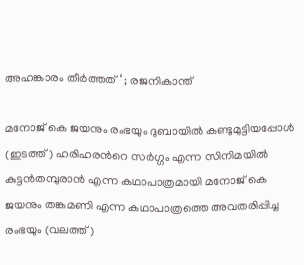അഹങ്കാരം തീർത്തത് ‘ ; രജനികാന്ത്

മനോജ് കെ ജയനും രംഭയും ദുബായില്‍ കണ്ടുമുട്ടിയപ്പോള്‍ (ഇടത്ത്) ഹരിഹരന്‍റെ സര്‍ഗ്ഗം എന്ന സിനിമയില്‍ കുട്ടന്‍തമ്പുരാന്‍ എന്ന കഥാപാത്രമായി മനോജ് കെ ജയനും തങ്കമണി എന്ന കഥാപാത്രത്തെ അവതരിപ്പിച്ച രംഭയും (വലത്ത്)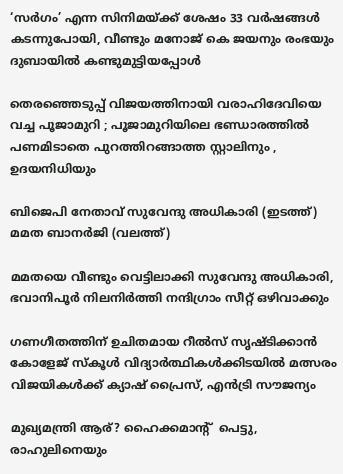‘സര്‍ഗം’ എന്ന സിനിമയ്‌ക്ക് ശേഷം 33 വർഷങ്ങൾ കടന്നുപോയി, വീണ്ടും മനോജ് കെ ജയനും രംഭയും ദുബായില്‍ കണ്ടുമുട്ടിയപ്പോള്‍

തെരഞ്ഞെടുപ്പ് വിജയത്തിനായി വരാഹിദേവിയെ വച്ച പൂജാമുറി ; പൂജാമുറിയിലെ ഭണ്ഡാരത്തിൽ പണമിടാതെ പുറത്തിറങ്ങാത്ത സ്റ്റാലിനും , ഉദയനിധിയും

ബിജെപി നേതാവ് സുവേന്ദു അധികാരി (ഇടത്ത്) മമത ബാനര്‍ജി (വലത്ത്)

മമതയെ വീണ്ടും വെട്ടിലാക്കി സുവേന്ദു അധികാരി, ഭവാനിപൂര്‍ നിലനിര്‍ത്തി നന്ദിഗ്രാം സീറ്റ് ഒഴിവാക്കും

ഗണഗീതത്തിന് ഉചിതമായ റീല്‍സ് സൃഷ്ടിക്കാന്‍ കോളേജ് സ്കൂള്‍ വിദ്യാര്‍ത്ഥികള്‍ക്കിടയില്‍ മത്സരം വിജയികള്‍ക്ക് ക്യാഷ് പ്രൈസ്, എന്‍ട്രി സൗജന്യം

മുഖ്യമന്ത്രി ആര്? ഹൈക്കമാന്‍റ്  പെട്ടു,  രാഹുലിനെയും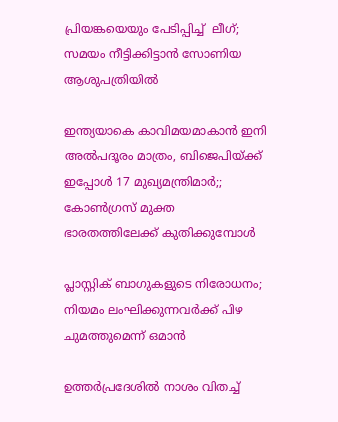പ്രിയങ്കയെയും പേടിപ്പിച്ച്  ലീഗ്; സമയം നീട്ടിക്കിട്ടാന്‍ സോണിയ ആശുപത്രിയില്‍

ഇന്ത്യയാകെ കാവിമയമാകാന്‍ ഇനി അല്‍പദൂരം മാത്രം, ബിജെപിയ്‌ക്ക് ഇപ്പോള്‍ 17 മുഖ്യമന്ത്രിമാര്‍;; കോണ്‍ഗ്രസ് മുക്ത ഭാരതത്തിലേക്ക് കുതിക്കുമ്പോള്‍

പ്ലാസ്റ്റിക് ബാഗുകളുടെ നിരോധനം; നിയമം ലംഘിക്കുന്നവർക്ക് പിഴ ചുമത്തുമെന്ന് ഒമാൻ

ഉത്തർപ്രദേശിൽ നാശം വിതച്ച്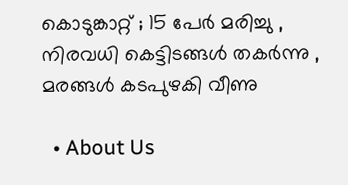കൊടുങ്കാറ്റ് ; 15 പേർ മരിച്ചു , നിരവധി കെട്ടിടങ്ങൾ തകർന്നു , മരങ്ങൾ കടപുഴകി വീണു

  • About Us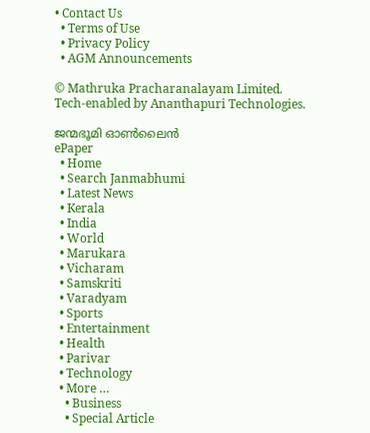• Contact Us
  • Terms of Use
  • Privacy Policy
  • AGM Announcements

© Mathruka Pracharanalayam Limited.
Tech-enabled by Ananthapuri Technologies.

ജന്മഭൂമി ഓണ്‍ലൈന്‍
ePaper
  • Home
  • Search Janmabhumi
  • Latest News
  • Kerala
  • India
  • World
  • Marukara
  • Vicharam
  • Samskriti
  • Varadyam
  • Sports
  • Entertainment
  • Health
  • Parivar
  • Technology
  • More …
    • Business
    • Special Article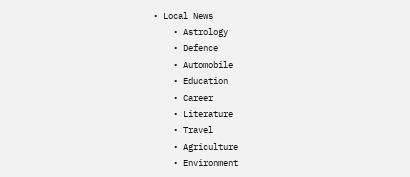• Local News
    • Astrology
    • Defence
    • Automobile
    • Education
    • Career
    • Literature
    • Travel
    • Agriculture
    • Environment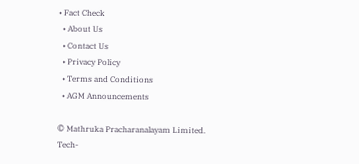• Fact Check
  • About Us
  • Contact Us
  • Privacy Policy
  • Terms and Conditions
  • AGM Announcements

© Mathruka Pracharanalayam Limited.
Tech-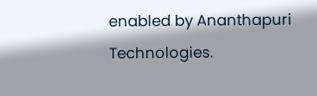enabled by Ananthapuri Technologies.